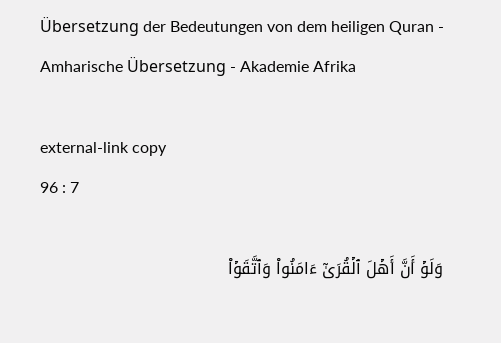Übersetzung der Bedeutungen von dem heiligen Quran - Amharische Übersetzung - Akademie Afrika

external-link copy
96 : 7

وَلَوۡ أَنَّ أَهۡلَ ٱلۡقُرَىٰٓ ءَامَنُواْ وَٱتَّقَوۡاْ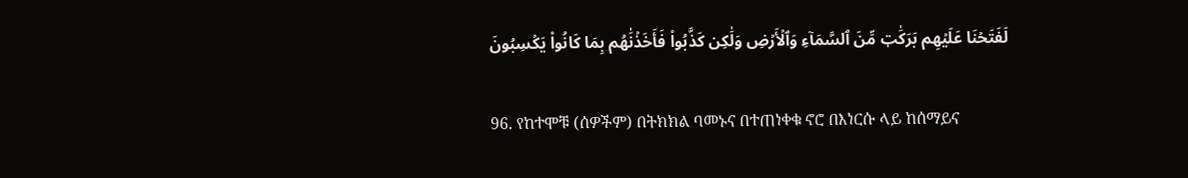لَفَتَحۡنَا عَلَيۡهِم بَرَكَٰتٖ مِّنَ ٱلسَّمَآءِ وَٱلۡأَرۡضِ وَلَٰكِن كَذَّبُواْ فَأَخَذۡنَٰهُم بِمَا كَانُواْ يَكۡسِبُونَ

96. የከተሞቹ (ሰዎችም) በትክክል ባመኑና በተጠነቀቁ ኖሮ በእነርሱ ላይ ከሰማይና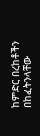ከምድር በረከቶችን በከፈትንላቸው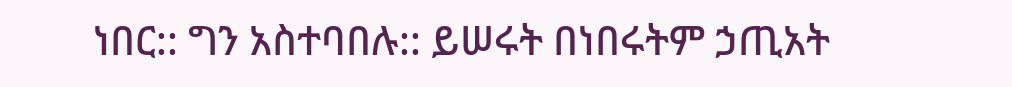ነበር:: ግን አስተባበሉ:: ይሠሩት በነበሩትም ኃጢአት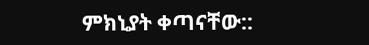ምክኒያት ቀጣናቸው::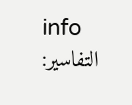info
التفاسير: